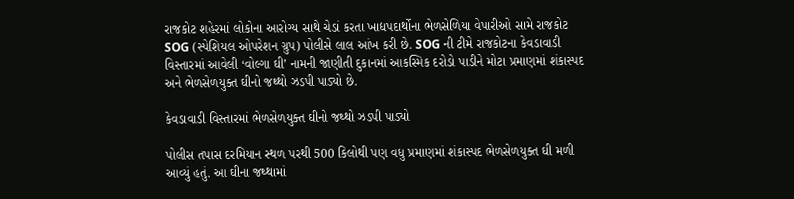રાજકોટ શહેરમાં લોકોના આરોગ્ય સાથે ચેડાં કરતા ખાદ્યપદાર્થોના ભેળસેળિયા વેપારીઓ સામે રાજકોટ SOG (સ્પેશિયલ ઓપરેશન ગ્રુપ) પોલીસે લાલ આંખ કરી છે. SOG ની ટીમે રાજકોટના કેવડાવાડી વિસ્તારમાં આવેલી ‘વોલ્ગા ઘી’ નામની જાણીતી દુકાનમાં આકસ્મિક દરોડો પાડીને મોટા પ્રમાણમાં શંકાસ્પદ અને ભેળસેળયુક્ત ઘીનો જથ્થો ઝડપી પાડ્યો છે.

કેવડાવાડી વિસ્તારમાં ભેળસેળયુક્ત ઘીનો જથ્થો ઝડપી પાડ્યો

પોલીસ તપાસ દરમિયાન સ્થળ પરથી 500 કિલોથી પણ વધુ પ્રમાણમાં શંકાસ્પદ ભેળસેળયુક્ત ઘી મળી આવ્યું હતું. આ ઘીના જથ્થામાં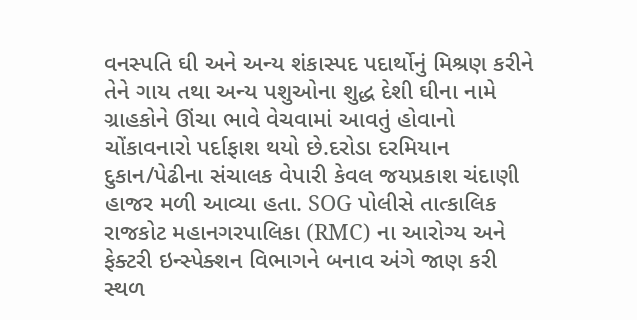વનસ્પતિ ઘી અને અન્ય શંકાસ્પદ પદાર્થોનું મિશ્રણ કરીને તેને ગાય તથા અન્ય પશુઓના શુદ્ધ દેશી ઘીના નામે ગ્રાહકોને ઊંચા ભાવે વેચવામાં આવતું હોવાનો ચોંકાવનારો પર્દાફાશ થયો છે.દરોડા દરમિયાન દુકાન/પેઢીના સંચાલક વેપારી કેવલ જયપ્રકાશ ચંદાણી હાજર મળી આવ્યા હતા. SOG પોલીસે તાત્કાલિક રાજકોટ મહાનગરપાલિકા (RMC) ના આરોગ્ય અને ફેક્ટરી ઇન્સ્પેક્શન વિભાગને બનાવ અંગે જાણ કરી સ્થળ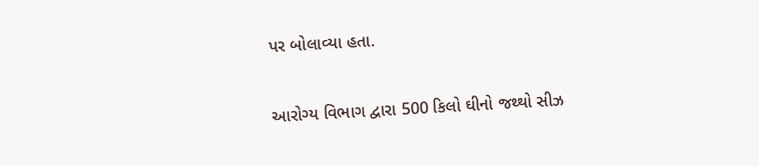પર બોલાવ્યા હતા.

આરોગ્ય વિભાગ દ્વારા 500 કિલો ઘીનો જથ્થો સીઝ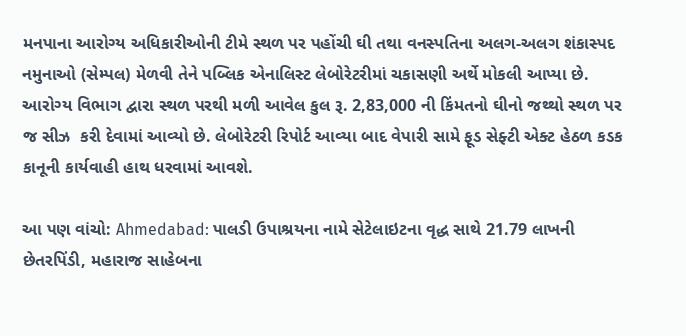મનપાના આરોગ્ય અધિકારીઓની ટીમે સ્થળ પર પહોંચી ઘી તથા વનસ્પતિના અલગ-અલગ શંકાસ્પદ નમુનાઓ (સેમ્પલ) મેળવી તેને પબ્લિક એનાલિસ્ટ લેબોરેટરીમાં ચકાસણી અર્થે મોકલી આપ્યા છે. આરોગ્ય વિભાગ દ્વારા સ્થળ પરથી મળી આવેલ કુલ રૂ. 2,83,000 ની કિંમતનો ઘીનો જથ્થો સ્થળ પર જ સીઝ  કરી દેવામાં આવ્યો છે. લેબોરેટરી રિપોર્ટ આવ્યા બાદ વેપારી સામે ફૂડ સેફ્ટી એક્ટ હેઠળ કડક કાનૂની કાર્યવાહી હાથ ધરવામાં આવશે.

આ પણ વાંચો: Ahmedabad: પાલડી ઉપાશ્રયના નામે સેટેલાઇટના વૃદ્ધ સાથે 21.79 લાખની છેતરપિંડી, મહારાજ સાહેબના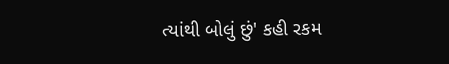ત્યાંથી બોલું છું' કહી રકમ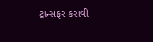ટ્રાન્સફર કરાવી